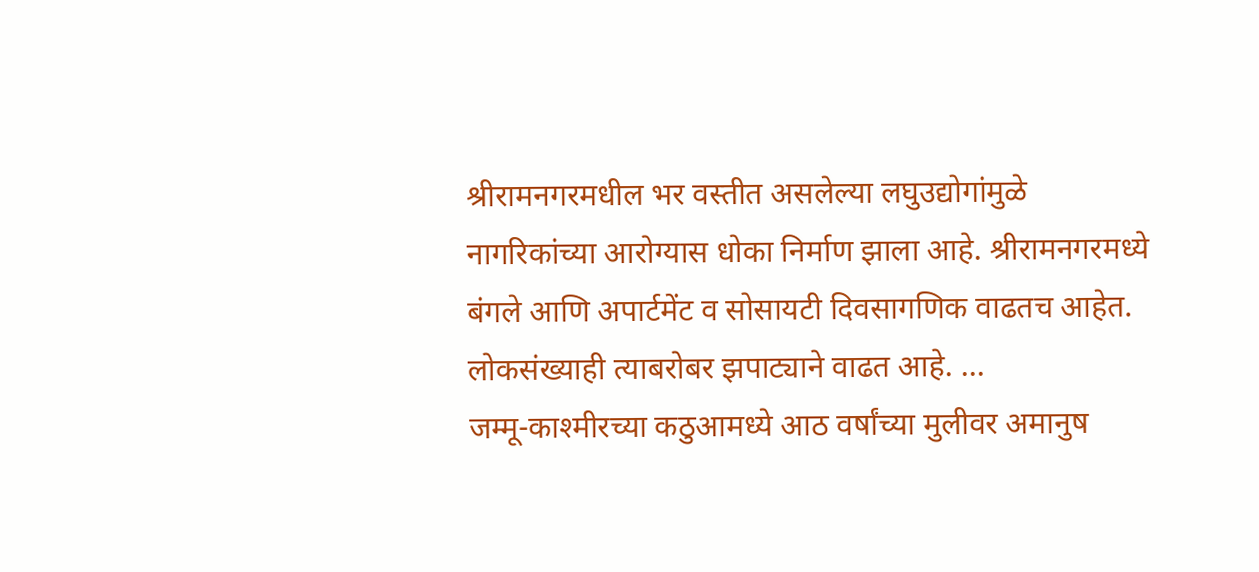श्रीरामनगरमधील भर वस्तीत असलेल्या लघुउद्योगांमुळे नागरिकांच्या आरोग्यास धोका निर्माण झाला आहे. श्रीरामनगरमध्ये बंगले आणि अपार्टमेंट व सोसायटी दिवसागणिक वाढतच आहेत. लोकसंख्याही त्याबरोबर झपाट्याने वाढत आहे. ...
जम्मू-काश्मीरच्या कठुआमध्ये आठ वर्षांच्या मुलीवर अमानुष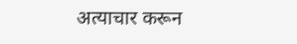अत्याचार करून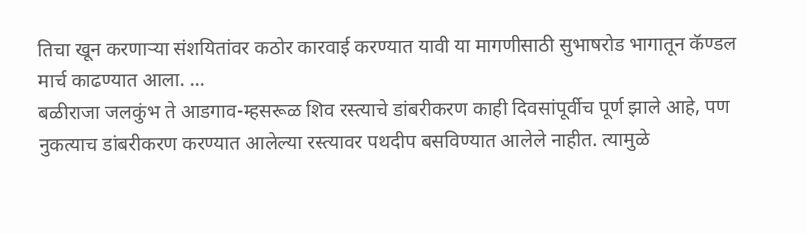तिचा खून करणाऱ्या संशयितांवर कठोर कारवाई करण्यात यावी या मागणीसाठी सुभाषरोड भागातून कॅण्डल मार्च काढण्यात आला. ...
बळीराजा जलकुंभ ते आडगाव-म्हसरूळ शिव रस्त्याचे डांबरीकरण काही दिवसांपूर्वीच पूर्ण झाले आहे, पण नुकत्याच डांबरीकरण करण्यात आलेल्या रस्त्यावर पथदीप बसविण्यात आलेले नाहीत. त्यामुळे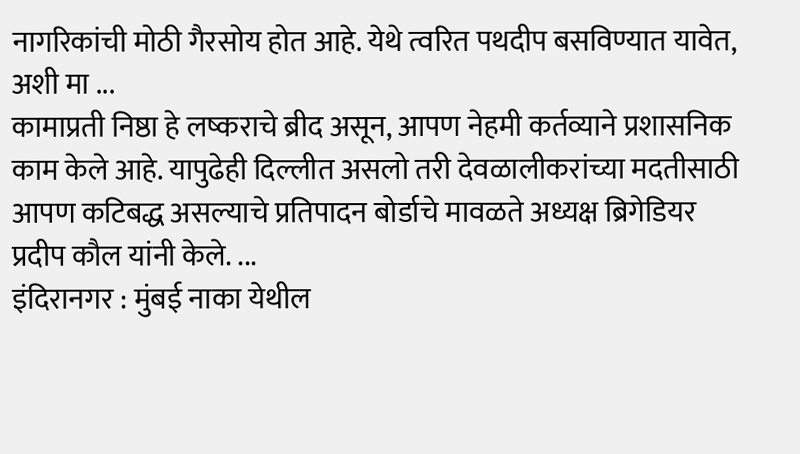नागरिकांची मोठी गैरसोय होत आहे. येथे त्वरित पथदीप बसविण्यात यावेत, अशी मा ...
कामाप्रती निष्ठा हे लष्कराचे ब्रीद असून, आपण नेहमी कर्तव्याने प्रशासनिक काम केले आहे. यापुढेही दिल्लीत असलो तरी देवळालीकरांच्या मदतीसाठी आपण कटिबद्ध असल्याचे प्रतिपादन बोर्डाचे मावळते अध्यक्ष ब्रिगेडियर प्रदीप कौल यांनी केले. ...
इंदिरानगर : मुंबई नाका येथील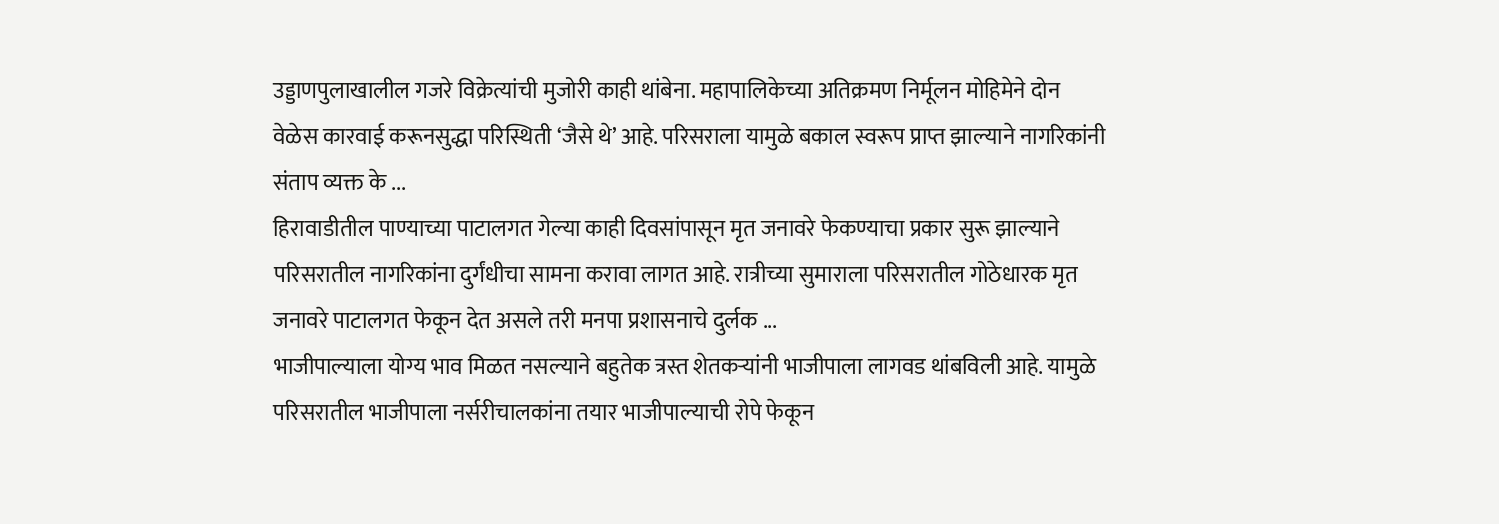उड्डाणपुलाखालील गजरे विक्रेत्यांची मुजोरी काही थांबेना. महापालिकेच्या अतिक्रमण निर्मूलन मोहिमेने दोन वेळेस कारवाई करूनसुद्धा परिस्थिती ‘जैसे थे’ आहे. परिसराला यामुळे बकाल स्वरूप प्राप्त झाल्याने नागरिकांनी संताप व्यक्त के ...
हिरावाडीतील पाण्याच्या पाटालगत गेल्या काही दिवसांपासून मृत जनावरे फेकण्याचा प्रकार सुरू झाल्याने परिसरातील नागरिकांना दुर्गंधीचा सामना करावा लागत आहे. रात्रीच्या सुमाराला परिसरातील गोठेधारक मृत जनावरे पाटालगत फेकून देत असले तरी मनपा प्रशासनाचे दुर्लक ...
भाजीपाल्याला योग्य भाव मिळत नसल्याने बहुतेक त्रस्त शेतकऱ्यांनी भाजीपाला लागवड थांबविली आहे. यामुळे परिसरातील भाजीपाला नर्सरीचालकांना तयार भाजीपाल्याची रोपे फेकून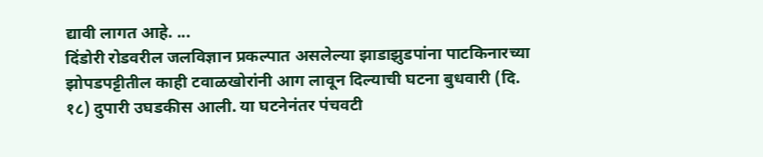द्यावी लागत आहे. ...
दिंडोरी रोडवरील जलविज्ञान प्रकल्पात असलेल्या झाडाझुडपांना पाटकिनारच्या झोपडपट्टीतील काही टवाळखोरांनी आग लावून दिल्याची घटना बुधवारी (दि. १८) दुपारी उघडकीस आली. या घटनेनंतर पंचवटी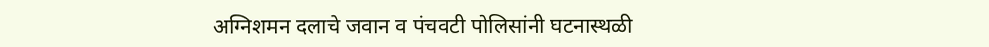अग्निशमन दलाचे जवान व पंचवटी पोलिसांनी घटनास्थळी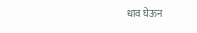धाव घेऊन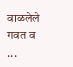वाळलेले गवत व ...